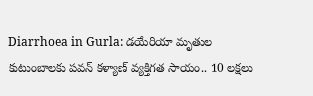Diarrhoea in Gurla: డయేరియా మృతుల కుటుంబాలకు పవన్ కళ్యాణ్ వ్యక్తిగత సాయం.. 10 లక్షలు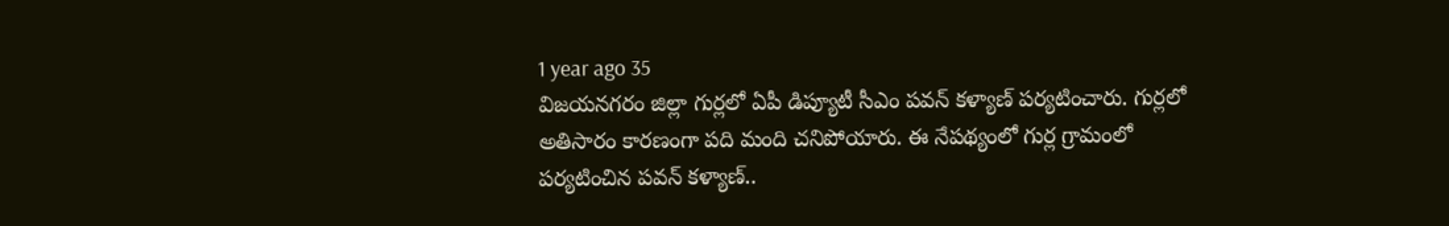1 year ago 35
విజయనగరం జిల్లా గుర్లలో ఏపీ డిప్యూటీ సీఎం పవన్ కళ్యాణ్ పర్యటించారు. గుర్లలో అతిసారం కారణంగా పది మంది చనిపోయారు. ఈ నేపథ్యంలో గుర్ల గ్రామంలో పర్యటించిన పవన్ కళ్యాణ్..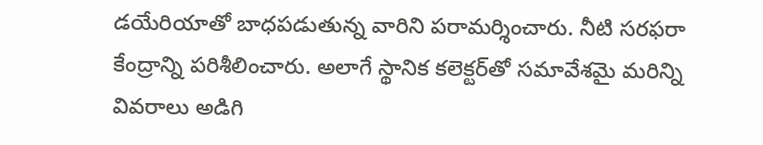డయేరియాతో బాధపడుతున్న వారిని పరామర్శించారు. నీటి సరఫరా కేంద్రాన్ని పరిశీలించారు. అలాగే స్థానిక కలెక్టర్‌తో సమావేశమై మరిన్ని వివరాలు అడిగి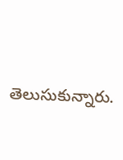తెలుసుకున్నారు.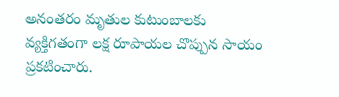అనంతరం మృతుల కుటుంబాలకు వ్యక్తిగతంగా లక్ష రూపాయల చొప్పున సాయం ప్రకటించారు.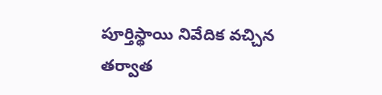పూర్తిస్థాయి నివేదిక వచ్చిన తర్వాత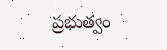ప్రభుత్వం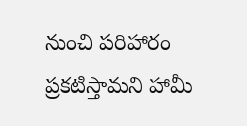నుంచి పరిహారం ప్రకటిస్తామని హామీ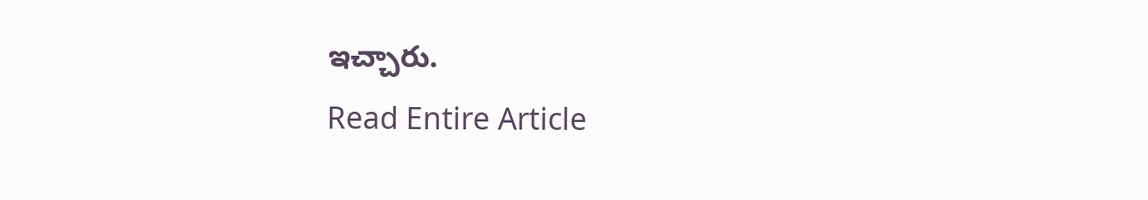ఇచ్చారు.
Read Entire Article